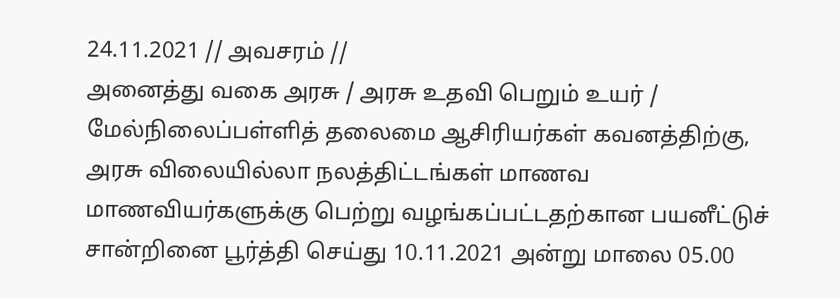24.11.2021 // அவசரம் //
அனைத்து வகை அரசு / அரசு உதவி பெறும் உயர் / மேல்நிலைப்பள்ளித் தலைமை ஆசிரியர்கள் கவனத்திற்கு,
அரசு விலையில்லா நலத்திட்டங்கள் மாணவ மாணவியர்களுக்கு பெற்று வழங்கப்பட்டதற்கான பயனீட்டுச் சான்றினை பூர்த்தி செய்து 10.11.2021 அன்று மாலை 05.00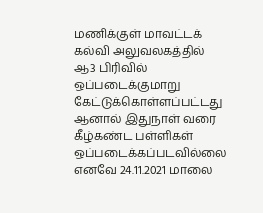மணிக்குள் மாவட்டக் கல்வி அலுவலகத்தில் ஆ3 பிரிவில் ஒப்படைக்குமாறு கேட்டுக்கொள்ளப்பட்டது ஆனால் இதுநாள் வரை கீழ்கண்ட பள்ளிகள் ஒப்படைக்கப்படவில்லை எனவே 24.11.2021 மாலை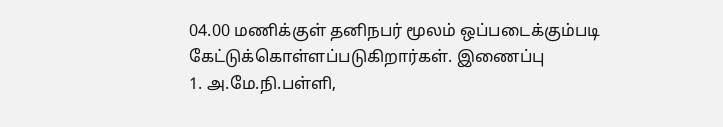04.00 மணிக்குள் தனிநபர் மூலம் ஒப்படைக்கும்படி கேட்டுக்கொள்ளப்படுகிறார்கள். இணைப்பு
1. அ.மே.நி.பள்ளி,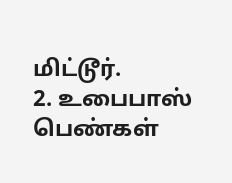மிட்டூர்.
2. உபைபாஸ் பெண்கள்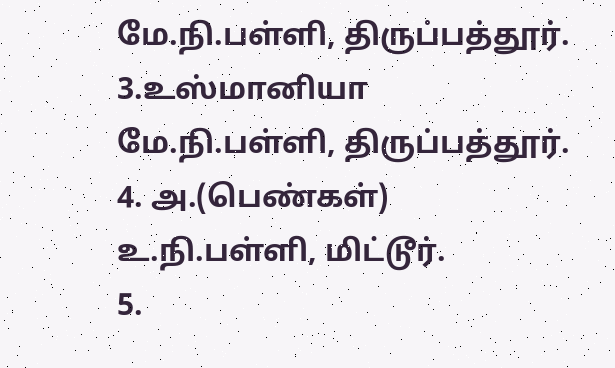மே.நி.பள்ளி, திருப்பத்தூர்.
3.உஸ்மானியா மே.நி.பள்ளி, திருப்பத்தூர்.
4. அ.(பெண்கள்) உ.நி.பள்ளி, மிட்டூர்.
5.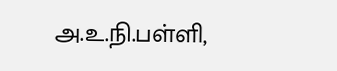அ.உ.நி.பள்ளி,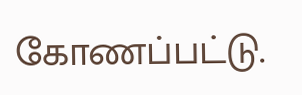கோணப்பட்டு.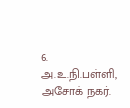6. அ.உ.நி.பள்ளி, அசோக் நகர்.